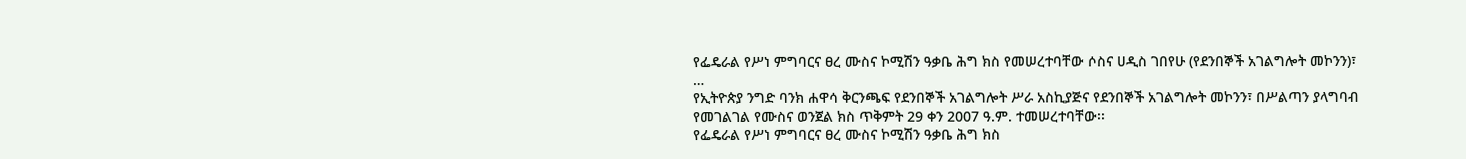የፌዴራል የሥነ ምግባርና ፀረ ሙስና ኮሚሽን ዓቃቤ ሕግ ክስ የመሠረተባቸው ሶስና ሀዲስ ገበየሁ (የደንበኞች አገልግሎት መኮንን)፣
…
የኢትዮጵያ ንግድ ባንክ ሐዋሳ ቅርንጫፍ የደንበኞች አገልግሎት ሥራ አስኪያጅና የደንበኞች አገልግሎት መኮንን፣ በሥልጣን ያላግባብ የመገልገል የሙስና ወንጀል ክስ ጥቅምት 29 ቀን 2007 ዓ.ም. ተመሠረተባቸው፡፡
የፌዴራል የሥነ ምግባርና ፀረ ሙስና ኮሚሽን ዓቃቤ ሕግ ክስ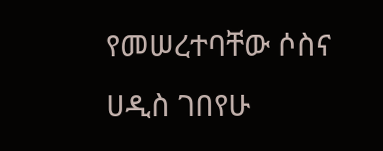የመሠረተባቸው ሶስና ሀዲስ ገበየሁ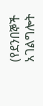(የደንበኞች አገልግሎት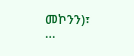መኮንን)፣
…